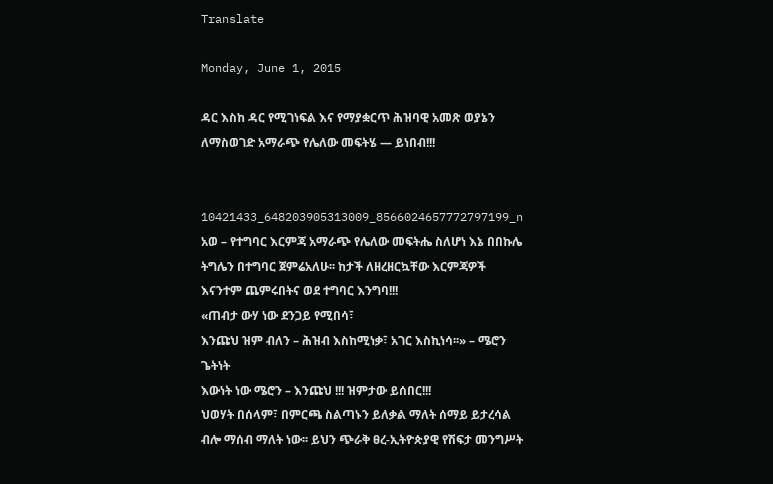Translate

Monday, June 1, 2015

ዳር እስከ ዳር የሚገነፍል እና የማያቋርጥ ሕዝባዊ አመጽ ወያኔን ለማስወገድ አማራጭ የሌለው መፍትሄ — ይነበብ!!!


10421433_648203905313009_8566024657772797199_n
አወ – የተግባር እርምጃ አማራጭ የሌለው መፍትሔ ስለሆነ እኔ በበኩሌ ትግሌን በተግባር ጀምሬአለሁ፡፡ ከታች ለዘረዘርኳቸው እርምጃዎች እናንተም ጨምሩበትና ወደ ተግባር እንግባ!!!
«ጠብታ ውሃ ነው ደንጋይ የሚበሳ፣
እንጩህ ዝም ብለን – ሕዝብ እስከሚነቃ፣ አገር እስኪነሳ፡፡» – ሜሮን ጌትነት
እውነት ነው ሜሮን – እንጩህ !!! ዝምታው ይሰበር!!!
ህወሃት በሰላም፣ በምርጫ ስልጣኑን ይለቃል ማለት ሰማይ ይታረሳል ብሎ ማሰብ ማለት ነው፡፡ ይህን ጭራቅ ፀረ-ኢትዮጵያዊ የሽፍታ መንግሥት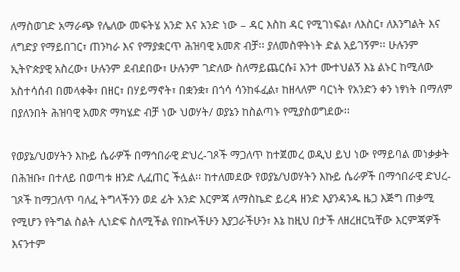ለማስወገድ አማራጭ የሌለው መፍትሄ አንድ እና አንድ ነው – ዳር እስከ ዳር የሚገነፍል፣ ለእስር፣ ለእንግልት እና ለግድያ የማይበገር፣ ጠንካራ እና የማያቋርጥ ሕዝባዊ አመጽ ብቻ፡፡ ያለመስዋትነት ድል አይገኝም፡፡ ሁሉንም ኢትዮጵያዊ አስረው፣ ሁሉንም ደብደበው፣ ሁሉንም ገድለው ስለማይጨርሱ፤ አንተ ሙተህልኝ እኔ ልኑር ከሚለው አስተሳሰብ በመላቀቅ፣ በዘር፣ በሃይማኖት፣ በቋንቋ፣ በጎሳ ሳንከፋፈል፣ ከዘላለም ባርነት የአንድን ቀን ነፃነት በማለም በያለንበት ሕዝባዊ አመጽ ማካሄድ ብቻ ነው ህወሃት/ ወያኔን ከስልጣኑ የሚያስወግደው፡፡

የወያኔ/ህወሃትን እኩይ ሴራዎች በማኅበራዊ ድህረ-ገጾች ማጋለጥ ከተጀመረ ወዲህ ይህ ነው የማይባል መነቃቃት በሕዝቡ፣ በተለይ በወጣቱ ዘንድ ሊፈጠር ችሏል፡፡ ከተለመደው የወያኔ/ህወሃትን እኩይ ሴራዎች በማኅበራዊ ድህረ-ገጾች ከማጋለጥ ባለፈ ትግላችንን ወደ ፊት አንድ እርምጃ ለማስኬድ ይረዳ ዘንድ እያንዳንዱ ዜጋ እጅግ ጠቃሚ የሚሆን የትግል ስልት ሊነድፍ ስለሚችል የበኩላችሁን እያጋራችሁን፣ እኔ ከዚህ በታች ለዘረዘርኳቸው እርምጃዎች እናንተም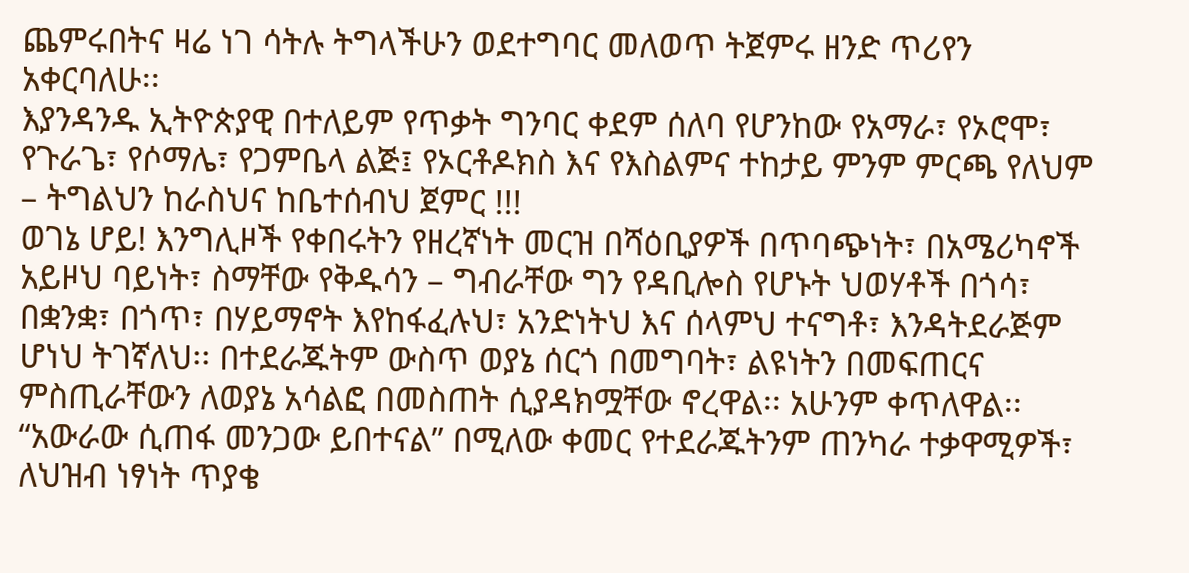ጨምሩበትና ዛሬ ነገ ሳትሉ ትግላችሁን ወደተግባር መለወጥ ትጀምሩ ዘንድ ጥሪየን አቀርባለሁ፡፡
እያንዳንዱ ኢትዮጵያዊ በተለይም የጥቃት ግንባር ቀደም ሰለባ የሆንከው የአማራ፣ የኦሮሞ፣ የጉራጌ፣ የሶማሌ፣ የጋምቤላ ልጅ፤ የኦርቶዶክስ እና የእስልምና ተከታይ ምንም ምርጫ የለህም – ትግልህን ከራስህና ከቤተሰብህ ጀምር !!!
ወገኔ ሆይ! እንግሊዞች የቀበሩትን የዘረኛነት መርዝ በሻዕቢያዎች በጥባጭነት፣ በአሜሪካኖች አይዞህ ባይነት፣ ስማቸው የቅዱሳን – ግብራቸው ግን የዳቢሎስ የሆኑት ህወሃቶች በጎሳ፣ በቋንቋ፣ በጎጥ፣ በሃይማኖት እየከፋፈሉህ፣ አንድነትህ እና ሰላምህ ተናግቶ፣ እንዳትደራጅም ሆነህ ትገኛለህ፡፡ በተደራጁትም ውስጥ ወያኔ ሰርጎ በመግባት፣ ልዩነትን በመፍጠርና ምስጢራቸውን ለወያኔ አሳልፎ በመስጠት ሲያዳክሟቸው ኖረዋል፡፡ አሁንም ቀጥለዋል፡፡ “አውራው ሲጠፋ መንጋው ይበተናል” በሚለው ቀመር የተደራጁትንም ጠንካራ ተቃዋሚዎች፣ ለህዝብ ነፃነት ጥያቄ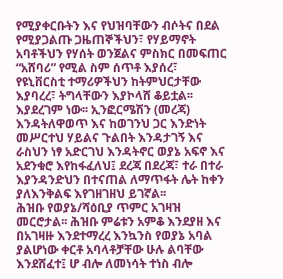የሚያቀርቡትን እና የህዝባቸውን ብሶትና በደል የሚያጋልጡ ጋዜጠኞችህን፣ የሃይማኖት አባቶችህን የሃሰት ወንጀልና ምስክር በመፍጠር “አሸባሪ” የሚል ስም ሰጥቶ እያሰረ፣ የዩኒቨርስቲ ተማሪዎችህን ከትምህርታቸው እያባረረ፣ ትግላቸውን እያኮላሸ ቆይቷል፡፡ እያደረገም ነው፡፡ ኢንፎርሜሽን (መረጃ) እንዳትለዋወጥ እና ከወገንህ ጋር እንድነት መሥርተህ ሃይልና ጉልበት እንዳታገኝ እና ራስህን ነፃ አድርገህ እንዳትኖር ወያኔ አፍኖ እና አደንቁሮ እየከፋፈለህ፤ ደረጃ በደረጃ፣ ተራ በተራ እያንዳንድህን በተናጠል ለማጥፋት ሌት ከቀን ያለእንቅልፍ እየገዘገዘህ ይገኛል፡፡
ሕዝቡ የወያኔ/ሻዕቢያ ጥምር አገዛዝ መርሮታል፡፡ ሕዝቡ ምሬቱን አምቆ እንደያዘ እና በአገዛዙ እንደተማረረ እንኳንስ የወያኔ አባል ያልሆነው ቀርቶ አባላቶቻቸው ሁሉ ልባቸው እንደሸፈተ፤ ሆ ብሎ ለመነሳት ተነስ ብሎ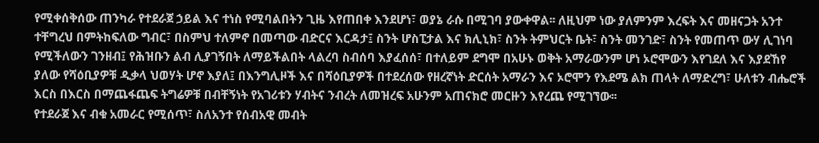የሚቀሰቅሰው ጠንካራ የተደራጀ ኃይል እና ተነስ የሚባልበትን ጊዜ እየጠበቀ እንደሆነ፣ ወያኔ ራሱ በሚገባ ያውቀዋል፡፡ ለዚህም ነው ያለምንም እረፍት እና መዘናጋት አንተ ተቸግረህ በምትከፍለው ግብር፣ በስምህ ተለምኖ በመጣው ብድርና እርዳታ፤ ስንት ሆስፒታል እና ክሊኒክ፣ ስንት ትምህርት ቤት፣ ስንት መንገድ፣ ስንት የመጠጥ ውሃ ሊገነባ የሚችለውን ገንዘብ፤ የሕዝቡን ልብ ሊያገኝበት ለማይችልበት ላልረባ ስብሰባ እያፈሰሰ፣ በተለይም ደግሞ በአሁኑ ወቅት አማራውንም ሆነ ኦሮሞውን እየገደለ እና እያደኸየ ያለው የሻዕቢያዎቹ ዲቃላ ህወሃት ሆኖ እያለ፤ በእንግሊዞች እና በሻዕቢያዎች በተደረሰው የዘረኛነት ድርሰት አማራን እና ኦሮሞን የእደሜ ልክ ጠላት ለማድረግ፣ ሁለቱን ብሔሮች እርስ በእርስ በማጨፋጨፍ ትግሬዎቹ በብቸኝነት የአገሪቱን ሃብትና ንብረት ለመዝረፍ አሁንም አጠናክሮ መርዙን እየረጨ የሚገኘው፡፡
የተደራጀ እና ብቁ አመራር የሚሰጥ፣ ስለአንተ የሰብአዊ መብት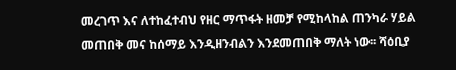መረገጥ እና ለተከፈተብህ የዘር ማጥፋት ዘመቻ የሚከላከል ጠንካራ ሃይል መጠበቅ መና ከሰማይ እንዲዘንብልን እንደመጠበቅ ማለት ነው፡፡ ሻዕቢያ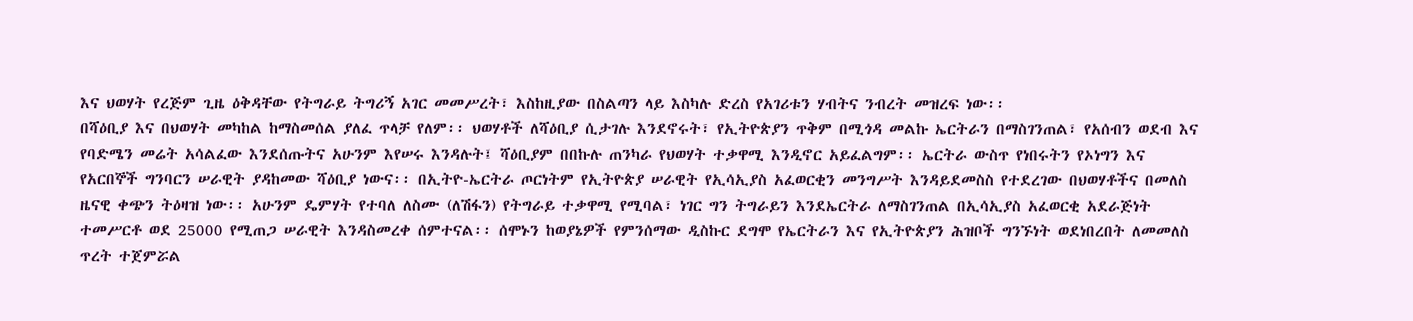እና ህወሃት የረጅም ጊዜ ዕቅዳቸው የትግራይ ትግሪኝ አገር መመሥረት፣ እስከዚያው በስልጣን ላይ እስካሉ ድረስ የአገሪቱን ሃብትና ንብረት መዝረፍ ነው፡፡
በሻዕቢያ እና በህወሃት መካከል ከማስመሰል ያለፈ ጥላቻ የለም፡፡ ህወሃቶች ለሻዕቢያ ሲታገሉ እንደኖሩት፣ የኢትዮጵያን ጥቅም በሚጎዳ መልኩ ኤርትራን በማስገንጠል፣ የአሰብን ወደብ እና የባድሜን መሬት አሳልፈው እንደሰጡትና አሁንም እየሠሩ እንዳሉት፤ ሻዕቢያም በበኩሉ ጠንካራ የህወሃት ተቃዋሚ እንዲኖር አይፈልግም፡፡ ኤርትራ ውስጥ የነበሩትን የኦነግን እና የአርበኞች ግንባርን ሠራዊት ያዳከመው ሻዕቢያ ነውና፡፡ በኢትዮ-ኤርትራ ጦርነትም የኢትዮጵያ ሠራዊት የኢሳኢያስ አፈወርቂን መንግሥት እንዳይደመስስ የተደረገው በህወሃቶችና በመለስ ዜናዊ ቀጭን ትዕዛዝ ነው፡፡ አሁንም ዴምሃት የተባለ ለስሙ (ለሽፋን) የትግራይ ተቃዋሚ የሚባል፣ ነገር ግን ትግራይን እንደኤርትራ ለማስገንጠል በኢሳኢያስ አፈወርቂ አደራጅነት ተመሥርቶ ወደ 25000 የሚጠጋ ሠራዊት እንዳስመረቀ ሰምተናል፡፡ ሰሞኑን ከወያኔዎች የምንሰማው ዲስኩር ደግሞ የኤርትራን እና የኢትዮጵያን ሕዝቦች ግንኙነት ወደነበረበት ለመመለስ ጥረት ተጀምሯል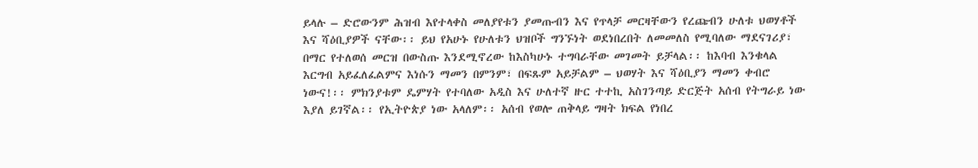ይላሉ – ድሮውንም ሕዝብ እየተላቀስ መለያየቱን ያመጡብን እና የጥላቻ መርዛቸውን የረጩብን ሁለቱ ህወሃቶች እና ሻዕቢያዎች ናቸው፡፡ ይህ የአሁኑ የሁለቱን ህዝቦች ግንኙነት ወደነበረበት ለመመለስ የሚባለው ማደናገሪያ፣ በማር የተለወሰ መርዝ በውስጡ እንደሚኖረው ከእስካሁኑ ተግባራቸው መገመት ይቻላል፡፡ ከእባብ እንቁላል እርግብ አይፈለፈልምና እነሱን ማመን በምንም፣ በፍጹም አይቻልም – ህወሃት እና ሻዕቢያን ማመን ቀብሮ ነውና!፡፡ ምክንያቱም ዴምሃት የተባለው አዲስ እና ሁለተኛ ዙር ተተኪ አስገንጣይ ድርጅት አሰብ የትግራይ ነው እያለ ይገኛል፡፡ የኢትዮጵያ ነው አላለም፡፡ አሰብ የወሎ ጠቅላይ ግዛት ክፍል የነበረ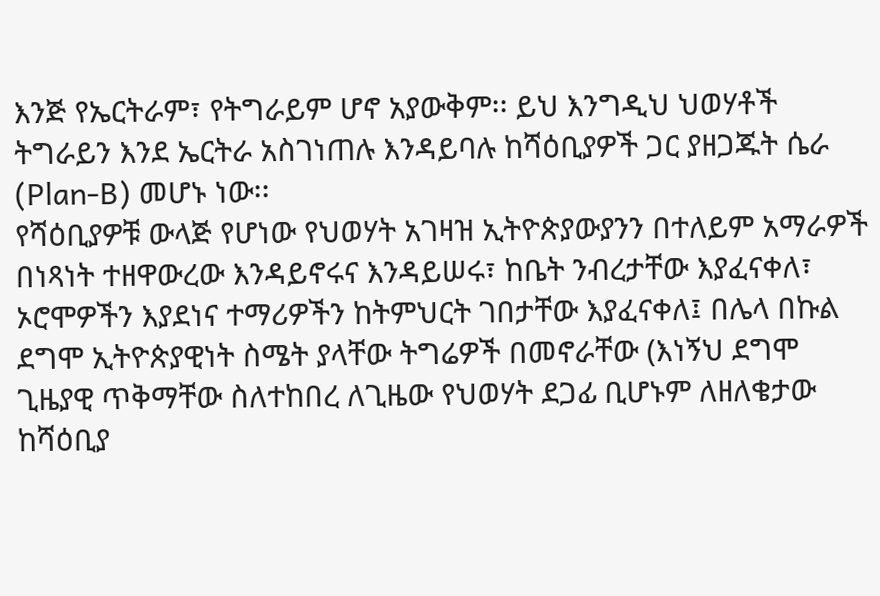እንጅ የኤርትራም፣ የትግራይም ሆኖ አያውቅም፡፡ ይህ እንግዲህ ህወሃቶች ትግራይን እንደ ኤርትራ አስገነጠሉ እንዳይባሉ ከሻዕቢያዎች ጋር ያዘጋጁት ሴራ (Plan-B) መሆኑ ነው፡፡
የሻዕቢያዎቹ ውላጅ የሆነው የህወሃት አገዛዝ ኢትዮጵያውያንን በተለይም አማራዎች በነጻነት ተዘዋውረው እንዳይኖሩና እንዳይሠሩ፣ ከቤት ንብረታቸው እያፈናቀለ፣ ኦሮሞዎችን እያደነና ተማሪዎችን ከትምህርት ገበታቸው እያፈናቀለ፤ በሌላ በኩል ደግሞ ኢትዮጵያዊነት ስሜት ያላቸው ትግሬዎች በመኖራቸው (እነኝህ ደግሞ ጊዜያዊ ጥቅማቸው ስለተከበረ ለጊዜው የህወሃት ደጋፊ ቢሆኑም ለዘለቄታው ከሻዕቢያ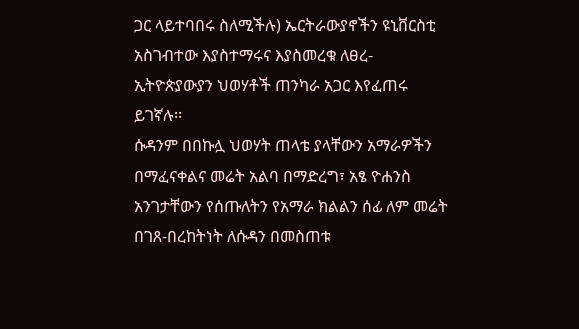ጋር ላይተባበሩ ስለሚችሉ) ኤርትራውያኖችን ዩኒቨርስቲ አስገብተው እያስተማሩና እያስመረቁ ለፀረ-ኢትዮጵያውያን ህወሃቶች ጠንካራ አጋር እየፈጠሩ ይገኛሉ፡፡
ሱዳንም በበኩሏ ህወሃት ጠላቴ ያላቸውን አማራዎችን በማፈናቀልና መሬት አልባ በማድረግ፣ አፄ ዮሐንስ አንገታቸውን የሰጡለትን የአማራ ክልልን ሰፊ ለም መሬት በገጸ-በረከትነት ለሱዳን በመስጠቱ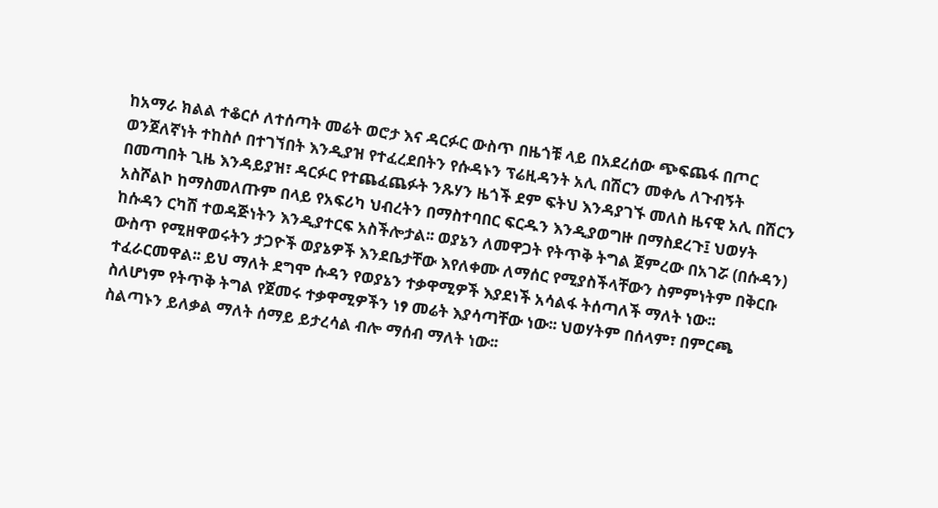ከአማራ ክልል ተቆርሶ ለተሰጣት መሬት ወሮታ እና ዳርፉር ውስጥ በዜጎቹ ላይ በአደረሰው ጭፍጨፋ በጦር ወንጀለኛነት ተከስሶ በተገኘበት እንዲያዝ የተፈረደበትን የሱዳኑን ፕሬዚዳንት አሊ በሽርን መቀሌ ለጉብኝት በመጣበት ጊዜ እንዳይያዝ፣ ዳርፉር የተጨፈጨፉት ንጹሃን ዜጎች ደም ፍትህ እንዳያገኙ መለስ ዜናዊ አሊ በሽርን አስሾልኮ ከማስመለጡም በላይ የአፍሪካ ህብረትን በማስተባበር ፍርዱን እንዲያወግዙ በማስደረጉ፤ ህወሃት ከሱዳን ርካሽ ተወዳጅነትን እንዲያተርፍ አስችሎታል፡፡ ወያኔን ለመዋጋት የትጥቅ ትግል ጀምረው በአገሯ (በሱዳን) ውስጥ የሚዘዋወሩትን ታጋዮች ወያኔዎች እንደቤታቸው እየለቀሙ ለማሰር የሚያስችላቸውን ስምምነትም በቅርቡ ተፈራርመዋል፡፡ ይህ ማለት ደግሞ ሱዳን የወያኔን ተቃዋሚዎች እያደነች አሳልፋ ትሰጣለች ማለት ነው፡፡
ስለሆነም የትጥቅ ትግል የጀመሩ ተቃዋሚዎችን ነፃ መሬት እያሳጣቸው ነው፡፡ ህወሃትም በሰላም፣ በምርጫ ስልጣኑን ይለቃል ማለት ሰማይ ይታረሳል ብሎ ማሰብ ማለት ነው፡፡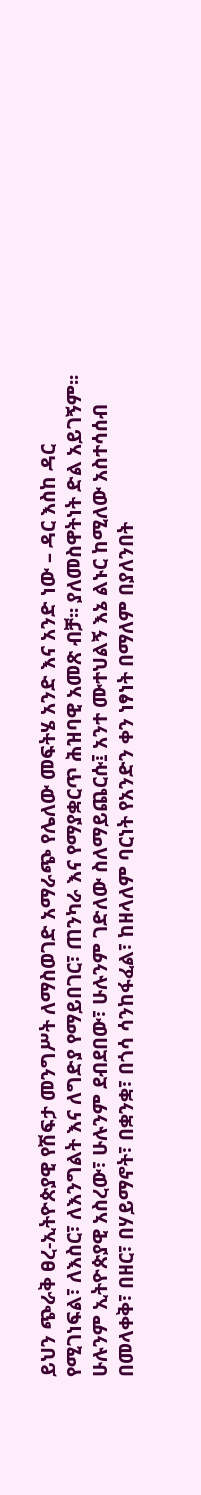ይህን ጭራቅ ፀረ-ኢትዮጵያዊ የሽፍታ መንግሥት ለማስወገድ አማራጭ የሌለው መፍትሄ አንድ እና አንድ ነው – ዳር እስከ ዳር የሚገነፍል፣ ለእስር፣ ለእንግልት እና ለግድያ የማይበገር፣ ጠንካራ እና የማያቋርጥ ሕዝባዊ አመጽ ብቻ፡፡ ያለመስዋትነት ድል አይገኝም፡፡ ሁሉንም ኢትዮጵያዊ አስረው፣ ሁሉንም ደብደበው፣ ሁሉንም ገድለው ስለማይጨርሱ፤ አንተ ሙተህልኝ እኔ ልኑር ከሚለው አስተሳሰብ በመላቀቅ፣ በዘር፣ በሃይማኖት፣ በቋንቋ፣ በጎሳ ሳንከፋፈል፣ ከዘላለም ባርነት የአንድን ቀን ነፃነት በማለም በያለንበት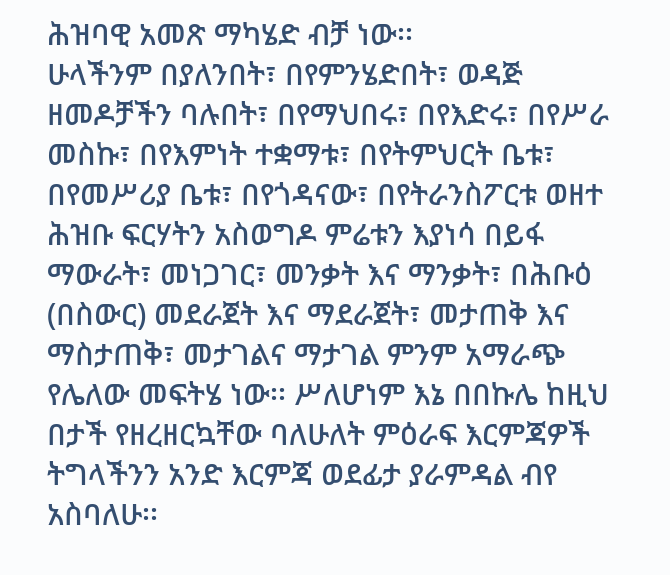ሕዝባዊ አመጽ ማካሄድ ብቻ ነው፡፡
ሁላችንም በያለንበት፣ በየምንሄድበት፣ ወዳጅ ዘመዶቻችን ባሉበት፣ በየማህበሩ፣ በየእድሩ፣ በየሥራ መስኩ፣ በየእምነት ተቋማቱ፣ በየትምህርት ቤቱ፣ በየመሥሪያ ቤቱ፣ በየጎዳናው፣ በየትራንስፖርቱ ወዘተ ሕዝቡ ፍርሃትን አስወግዶ ምሬቱን እያነሳ በይፋ ማውራት፣ መነጋገር፣ መንቃት እና ማንቃት፣ በሕቡዕ (በስውር) መደራጀት እና ማደራጀት፣ መታጠቅ እና ማስታጠቅ፣ መታገልና ማታገል ምንም አማራጭ የሌለው መፍትሄ ነው፡፡ ሥለሆነም እኔ በበኩሌ ከዚህ በታች የዘረዘርኳቸው ባለሁለት ምዕራፍ እርምጃዎች ትግላችንን አንድ እርምጃ ወደፊታ ያራምዳል ብየ አስባለሁ፡፡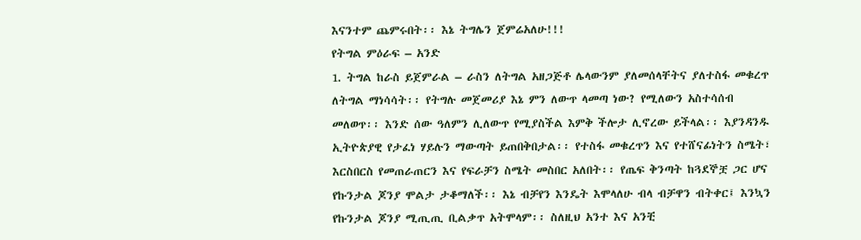እናንተም ጨምሩበት፡፡ እኔ ትግሌን ጀምሬአለሁ!!!
የትግል ምዕራፍ – አንድ
1. ትግል ከራስ ይጀምራል – ራስን ለትግል አዘጋጅቶ ሌላውንም ያለመሰላቸትና ያለተስፋ መቁረጥ ለትግል ማነሳሳት፡፡ የትግሉ መጀመሪያ እኔ ምን ለውጥ ላመጣ ነው? የሚለውን አስተሳሰብ መለወጥ፡፡ እንድ ሰው ዓለምን ሊለውጥ የሚያስችል እምቅ ችሎታ ሊኖረው ይችላል፡፡ እያንዳንዱ ኢትዮጵያዊ የታፈነ ሃይሉን ማውጣት ይጠበቅበታል፡፡ የተስፋ መቁረጥን እና የተሸናፊነትን ስሜት፣ እርስበርስ የመጠራጠርን እና የፍራቻን ስሜት መስበር አለበት፡፡ የጤፍ ቅንጣት ከጓደኞቿ ጋር ሆና የኩንታል ጆንያ ሞልታ ታቆማለች፡፡ እኔ ብቻየን እንዴት እሞላለሁ ብላ ብቻዋን ብትቀር፤ እንኳን የኩንታል ጆንያ ሚጢጢ ቢልቃጥ አትሞላም፡፡ ስለዚህ አንተ እና አንቺ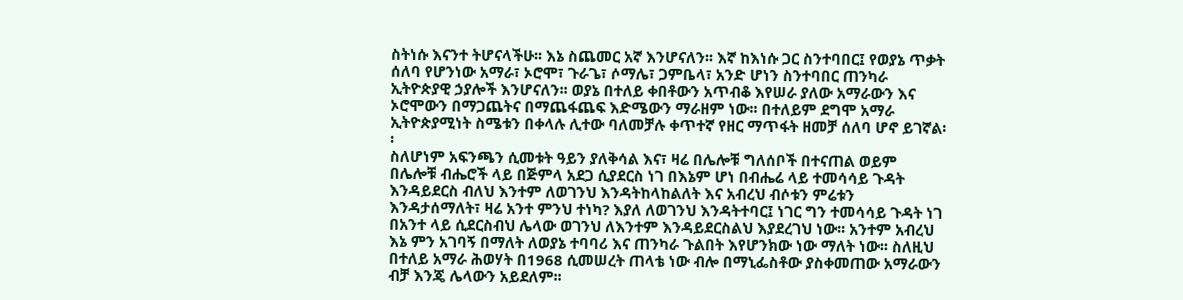ስትነሱ እናንተ ትሆናላችሁ፡፡ እኔ ስጨመር አኛ እንሆናለን፡፡ እኛ ከእነሱ ጋር ስንተባበር፤ የወያኔ ጥቃት ሰለባ የሆንነው አማራ፣ ኦሮሞ፣ ጉራጌ፣ ሶማሌ፣ ጋምቤላ፣ አንድ ሆነን ስንተባበር ጠንካራ ኢትዮጵያዊ ኃያሎች እንሆናለን፡፡ ወያኔ በተለይ ቀበቶውን አጥብቆ እየሠራ ያለው አማራውን እና ኦሮሞውን በማጋጨትና በማጨፋጨፍ እድሜውን ማራዘም ነው፡፡ በተለይም ደግሞ አማራ ኢትዮጵያሚነት ስሜቱን በቀላሉ ሊተው ባለመቻሉ ቀጥተኛ የዘር ማጥፋት ዘመቻ ሰለባ ሆኖ ይገኛል፡፡
ስለሆነም አፍንጫን ሲመቱት ዓይን ያለቅሳል እና፣ ዛሬ በሌሎቹ ግለሰቦች በተናጠል ወይም በሌሎቹ ብሔሮች ላይ በጅምላ አደጋ ሲያደርስ ነገ በእኔም ሆነ በብሔሬ ላይ ተመሳሳይ ጉዳት እንዳይደርስ ብለህ እንተም ለወገንህ እንዳትከላከልለት እና አብረህ ብሶቱን ምሬቱን እንዳታሰማለት፣ ዛሬ አንተ ምንህ ተነካ? እያለ ለወገንህ እንዳትተባር፤ ነገር ግን ተመሳሳይ ጉዳት ነገ በአንተ ላይ ሲደርስብህ ሌላው ወገንህ ለእንተም እንዳይደርስልህ እያደረገህ ነው፡፡ አንተም አብረህ እኔ ምን አገባኝ በማለት ለወያኔ ተባባሪ እና ጠንካራ ጉልበት እየሆንክው ነው ማለት ነው፡፡ ስለዚህ በተለይ አማራ ሕወሃት በ1968 ሲመሠረት ጠላቴ ነው ብሎ በማኒፌስቶው ያስቀመጠው አማራውን ብቻ እንጄ ሌላውን አይደለም፡፡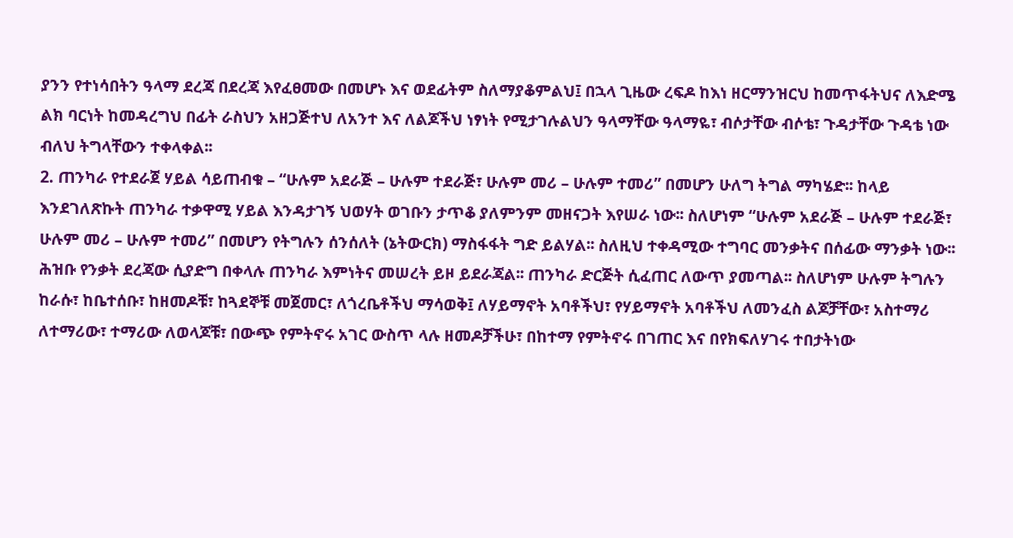ያንን የተነሳበትን ዓላማ ደረጃ በደረጃ እየፈፀመው በመሆኑ እና ወደፊትም ስለማያቆምልህ፤ በኋላ ጊዜው ረፍዶ ከእነ ዘርማንዝርህ ከመጥፋትህና ለእድሜ ልክ ባርነት ከመዳረግህ በፊት ራስህን አዘጋጅተህ ለአንተ እና ለልጆችህ ነፃነት የሚታገሉልህን ዓላማቸው ዓላማዬ፣ ብሶታቸው ብሶቴ፣ ጉዳታቸው ጉዳቴ ነው ብለህ ትግላቸውን ተቀላቀል፡፡
2. ጠንካራ የተደራጀ ሃይል ሳይጠብቁ – “ሁሉም አደራጅ – ሁሉም ተደራጅ፣ ሁሉም መሪ – ሁሉም ተመሪ” በመሆን ሁለግ ትግል ማካሄድ፡፡ ከላይ እንደገለጽኩት ጠንካራ ተቃዋሚ ሃይል እንዳታገኝ ህወሃት ወገቡን ታጥቆ ያለምንም መዘናጋት እየሠራ ነው፡፡ ስለሆነም “ሁሉም አደራጅ – ሁሉም ተደራጅ፣ ሁሉም መሪ – ሁሉም ተመሪ” በመሆን የትግሉን ሰንሰለት (ኔትውርክ) ማስፋፋት ግድ ይልሃል፡፡ ስለዚህ ተቀዳሚው ተግባር መንቃትና በሰፊው ማንቃት ነው፡፡ ሕዝቡ የንቃት ደረጃው ሲያድግ በቀላሉ ጠንካራ እምነትና መሠረት ይዞ ይደራጃል፡፡ ጠንካራ ድርጅት ሲፈጠር ለውጥ ያመጣል፡፡ ስለሆነም ሁሉም ትግሉን ከራሱ፣ ከቤተሰቡ፣ ከዘመዶቹ፣ ከጓደኞቹ መጀመር፣ ለጎረቤቶችህ ማሳወቅ፤ ለሃይማኖት አባቶችህ፣ የሃይማኖት አባቶችህ ለመንፈስ ልጆቻቸው፣ አስተማሪ ለተማሪው፣ ተማሪው ለወላጆቹ፣ በውጭ የምትኖሩ አገር ውስጥ ላሉ ዘመዶቻችሁ፣ በከተማ የምትኖሩ በገጠር እና በየክፍለሃገሩ ተበታትነው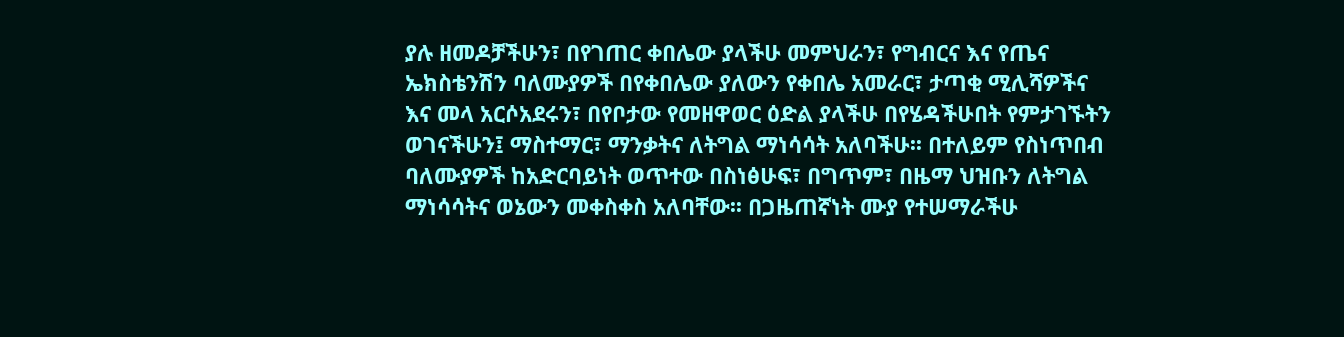ያሉ ዘመዶቻችሁን፣ በየገጠር ቀበሌው ያላችሁ መምህራን፣ የግብርና እና የጤና ኤክስቴንሽን ባለሙያዎች በየቀበሌው ያለውን የቀበሌ አመራር፣ ታጣቂ ሚሊሻዎችና እና መላ አርሶአደሩን፣ በየቦታው የመዘዋወር ዕድል ያላችሁ በየሄዳችሁበት የምታገኙትን ወገናችሁን፤ ማስተማር፣ ማንቃትና ለትግል ማነሳሳት አለባችሁ፡፡ በተለይም የስነጥበብ ባለሙያዎች ከአድርባይነት ወጥተው በስነፅሁፍ፣ በግጥም፣ በዜማ ህዝቡን ለትግል ማነሳሳትና ወኔውን መቀስቀስ አለባቸው፡፡ በጋዜጠኛነት ሙያ የተሠማራችሁ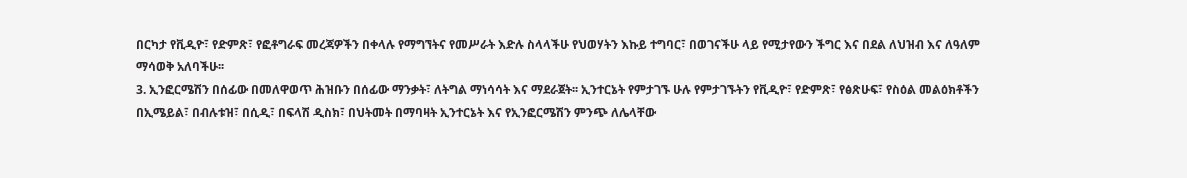በርካታ የቪዲዮ፣ የድምጽ፣ የፎቶግራፍ መረጃዎችን በቀላሉ የማግኘትና የመሥራት እድሉ ስላላችሁ የህወሃትን እኩይ ተግባር፣ በወገናችሁ ላይ የሚታየውን ችግር እና በደል ለህዝብ እና ለዓለም ማሳወቅ አለባችሁ፡፡
3. ኢንፎርሜሽን በሰፊው በመለዋወጥ ሕዝቡን በሰፊው ማንቃት፣ ለትግል ማነሳሳት እና ማደራጀት፡፡ ኢንተርኔት የምታገኙ ሁሉ የምታገኙትን የቪዲዮ፣ የድምጽ፣ የፅጽሁፍ፣ የስዕል መልዕክቶችን በኢሜይል፣ በብሉቱዝ፣ በሲዲ፣ በፍላሽ ዲስክ፣ በህትመት በማባዛት ኢንተርኔት እና የኢንፎርሜሽን ምንጭ ለሌላቸው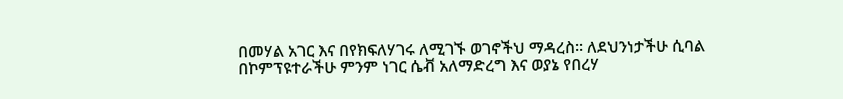በመሃል አገር እና በየክፍለሃገሩ ለሚገኙ ወገኖችህ ማዳረስ፡፡ ለደህንነታችሁ ሲባል በኮምፕዩተራችሁ ምንም ነገር ሴቭ አለማድረግ እና ወያኔ የበረሃ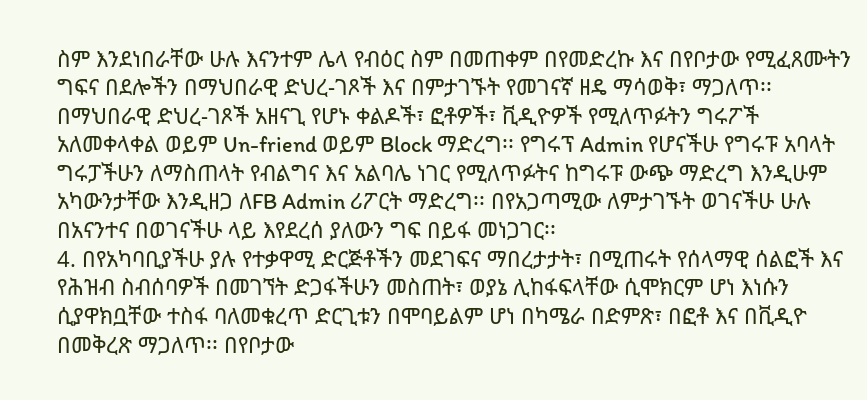ስም እንደነበራቸው ሁሉ እናንተም ሌላ የብዕር ስም በመጠቀም በየመድረኩ እና በየቦታው የሚፈጸሙትን ግፍና በደሎችን በማህበራዊ ድህረ-ገጾች እና በምታገኙት የመገናኛ ዘዴ ማሳወቅ፣ ማጋለጥ፡፡ በማህበራዊ ድህረ-ገጾች አዘናጊ የሆኑ ቀልዶች፣ ፎቶዎች፣ ቪዲዮዎች የሚለጥፉትን ግሩፖች አለመቀላቀል ወይም Un-friend ወይም Block ማድረግ፡፡ የግሩፕ Admin የሆናችሁ የግሩፑ አባላት ግሩፓችሁን ለማስጠላት የብልግና እና አልባሌ ነገር የሚለጥፉትና ከግሩፑ ውጭ ማድረግ እንዲሁም አካውንታቸው እንዲዘጋ ለFB Admin ሪፖርት ማድረግ፡፡ በየአጋጣሚው ለምታገኙት ወገናችሁ ሁሉ በአናንተና በወገናችሁ ላይ እየደረሰ ያለውን ግፍ በይፋ መነጋገር፡፡
4. በየአካባቢያችሁ ያሉ የተቃዋሚ ድርጅቶችን መደገፍና ማበረታታት፣ በሚጠሩት የሰላማዊ ሰልፎች እና የሕዝብ ስብሰባዎች በመገኘት ድጋፋችሁን መስጠት፣ ወያኔ ሊከፋፍላቸው ሲሞክርም ሆነ እነሱን ሲያዋክቧቸው ተስፋ ባለመቁረጥ ድርጊቱን በሞባይልም ሆነ በካሜራ በድምጽ፣ በፎቶ እና በቪዲዮ በመቅረጽ ማጋለጥ፡፡ በየቦታው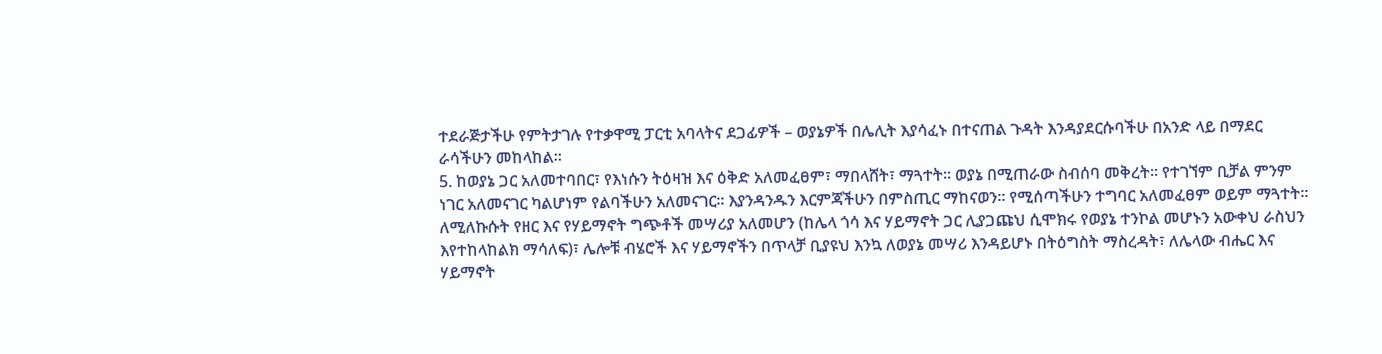ተደራጅታችሁ የምትታገሉ የተቃዋሚ ፓርቲ አባላትና ደጋፊዎች – ወያኔዎች በሌሊት እያሳፈኑ በተናጠል ጉዳት እንዳያደርሱባችሁ በአንድ ላይ በማደር ራሳችሁን መከላከል፡፡
5. ከወያኔ ጋር አለመተባበር፣ የእነሱን ትዕዛዝ እና ዕቅድ አለመፈፀም፣ ማበላሸት፣ ማጓተት፡፡ ወያኔ በሚጠራው ስብሰባ መቅረት፡፡ የተገኘም ቢቻል ምንም ነገር አለመናገር ካልሆነም የልባችሁን አለመናገር፡፡ እያንዳንዱን እርምጃችሁን በምስጢር ማከናወን፡፡ የሚሰጣችሁን ተግባር አለመፈፀም ወይም ማጓተት፡፡ ለሚለኩሱት የዘር እና የሃይማኖት ግጭቶች መሣሪያ አለመሆን (ከሌላ ጎሳ እና ሃይማኖት ጋር ሊያጋጩህ ሲሞክሩ የወያኔ ተንኮል መሆኑን አውቀህ ራስህን እየተከላከልክ ማሳለፍ)፣ ሌሎቹ ብሄሮች እና ሃይማኖችን በጥላቻ ቢያዩህ እንኳ ለወያኔ መሣሪ እንዳይሆኑ በትዕግስት ማስረዳት፣ ለሌላው ብሔር እና ሃይማኖት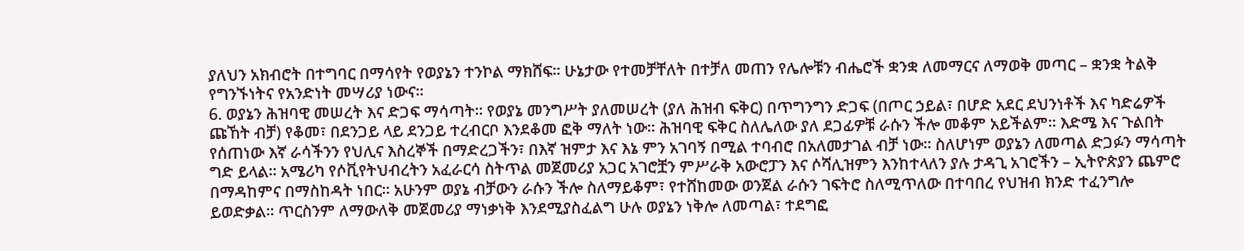ያለህን አክብሮት በተግባር በማሳየት የወያኔን ተንኮል ማክሸፍ፡፡ ሁኔታው የተመቻቸለት በተቻለ መጠን የሌሎቹን ብሔሮች ቋንቋ ለመማርና ለማወቅ መጣር – ቋንቋ ትልቅ የግንኙነትና የአንድነት መሣሪያ ነውና፡፡
6. ወያኔን ሕዝባዊ መሠረት እና ድጋፍ ማሳጣት፡፡ የወያኔ መንግሥት ያለመሠረት (ያለ ሕዝብ ፍቅር) በጥግንግን ድጋፍ (በጦር ኃይል፣ በሆድ አደር ደህንነቶች እና ካድሬዎች ጩኸት ብቻ) የቆመ፣ በደንጋይ ላይ ደንጋይ ተረብርቦ እንደቆመ ፎቅ ማለት ነው፡፡ ሕዝባዊ ፍቅር ስለሌለው ያለ ደጋፊዎቹ ራሱን ችሎ መቆም አይችልም፡፡ እድሜ እና ጉልበት የሰጠነው እኛ ራሳችንን የህሊና እስረኞች በማድረጋችን፣ በእኛ ዝምታ እና እኔ ምን አገባኝ በሚል ተባብሮ በአለመታገል ብቻ ነው፡፡ ስለሆነም ወያኔን ለመጣል ድጋፉን ማሳጣት ግድ ይላል፡፡ አሜሪካ የሶቪየትህብረትን አፈራርሳ ስትጥል መጀመሪያ አጋር አገሮቿን ምሥራቅ አውሮፓን እና ሶሻሊዝምን እንከተላለን ያሉ ታዳጊ አገሮችን – ኢትዮጵያን ጨምሮ በማዳከምና በማስከዳት ነበር፡፡ አሁንም ወያኔ ብቻውን ራሱን ችሎ ስለማይቆም፣ የተሸከመው ወንጀል ራሱን ገፍትሮ ስለሚጥለው በተባበረ የህዝብ ክንድ ተፈንግሎ ይወድቃል፡፡ ጥርስንም ለማውለቅ መጀመሪያ ማነቃነቅ እንደሚያስፈልግ ሁሉ ወያኔን ነቅሎ ለመጣል፣ ተደግፎ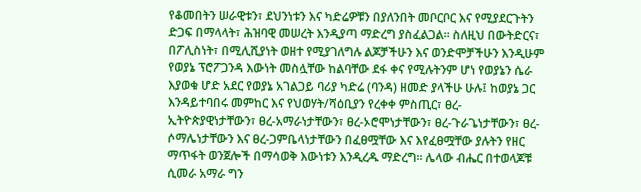የቆመበትን ሠራዊቱን፣ ደህንነቱን እና ካድሬዎቹን በያለንበት መቦርቦር እና የሚያደርጉትን ድጋፍ በማላላት፣ ሕዝባዊ መሠረት እንዲያጣ ማድረግ ያስፈልጋል፡፡ ስለዚህ በውትድርና፣ በፖሊስነት፣ በሚሊሺያነት ወዘተ የሚያገለግሉ ልጆቻችሁን እና ወንድሞቻችሁን እንዲሁም የወያኔ ፕሮፖጋንዳ እውነት መስሏቸው ከልባቸው ደፋ ቀና የሚሉትንም ሆነ የወያኔን ሴራ እያወቁ ሆድ አደር የወያኔ አገልጋይ ባሪያ ካድሬ (ባንዳ) ዘመድ ያላችሁ ሁሉ፤ ከወያኔ ጋር እንዳይተባበሩ መምከር እና የህወሃት/ሻዕቢያን የረቀቀ ምስጢር፣ ፀረ-ኢትዮጵያዊነታቸውን፣ ፀረ-አማራነታቸውን፣ ፀረ-ኦሮሞነታቸውን፣ ፀረ-ጉራጌነታቸውን፣ ፀረ-ሶማሌነታቸውን እና ፀረ-ጋምቤላነታቸውን በፈፀሟቸው እና እየፈፀሟቸው ያሉትን የዘር ማጥፋት ወንጀሎች በማሳወቅ እውነቱን እንዲረዱ ማድረግ፡፡ ሌላው ብሔር በተወላጆቹ ሲመራ አማራ ግን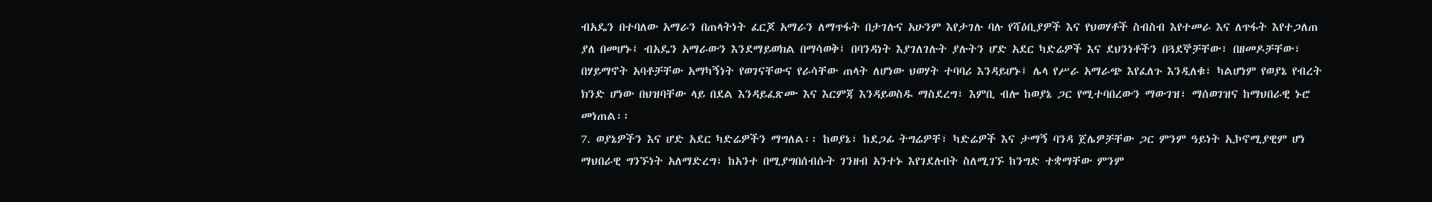ብአዴን በተባለው አማራን በጠላትነት ፈርጆ አማራን ለማጥፋት በታገሉና አሁንም እየታገሉ ባሉ የሻዕቢያዎች እና የህወሃቶች ስብስብ እየተመራ እና ለጥፋት እየተጋለጠ ያለ በመሆኑ፤ ብአዴን አማራውን እንደማይወክል በማሳወቅ፤ በባንዳነት እያገለገሉት ያሉትን ሆድ አደር ካድሬዎች እና ደህንነቶችን በጓደኞቻቸው፣ በዘመዶቻቸው፣ በሃይማኖት አባቶቻቸው አማካኝነት የወገናቸውና የራሳቸው ጠላት ለሆነው ህወሃት ተባባሪ እንዳይሆኑ፤ ሌላ የሥራ አማራጭ እየፈለጉ እንዲለቁ፣ ካልሆነም የወያኔ የብረት ክንድ ሆነው በህዝባቸው ላይ በደል እንዳይፈጽሙ እና እርምጃ እንዳይወስዱ ማስደረግ፣ እምቢ ብሎ ከወያኔ ጋር የሚተባበረውን ማውገዝ፣ ማሰወገዝና ከማህበራዊ ኑሮ መነጠል፡፡
7. ወያኔዎችን እና ሆድ አደር ካድሬዎችን ማግለል፡፡ ከወያኔ፣ ከደጋፊ ትግሬዎቸ፣ ካድሬዎች እና ታማኝ ባንዳ ጀሌዎቻቸው ጋር ምንም ዓይነት ኢኮኖሚያዊም ሆነ ማህበራዊ ግንኙነት አለማድረግ፣ ከአንተ በሚያግበሰብሱት ገንዘብ አንተኑ እየገደሉበት ስለሚገኙ ከንግድ ተቋማቸው ምንም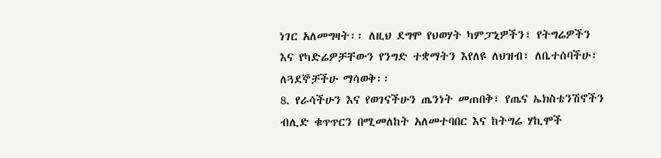ነገር አለመግዛት፡፡ ለዚህ ደግሞ የህወሃት ካምፓኒዎችን፣ የትግሬዎችን እና የካድሬዎቻቸውን የንግድ ተቋማትን እየለዩ ለህዝብ፣ ለቤተሰባችሁ፣ ለጓደኞቻችሁ ማሳወቅ፡፡
8. የራሳችሁን እና የወገናችሁን ጤንነት መጠበቅ፣ የጤና ኤክስቴንሽኖችን ብሊድ ቁጥጥርን በሚመለከት አለመተባበር እና ከትግሬ ሃኪሞች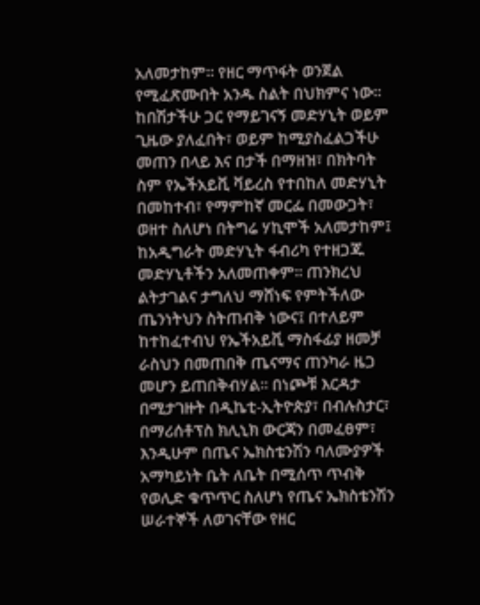አለመታከም፡፡ የዘር ማጥፋት ወንጀል የሚፈጽሙበት አንዱ ስልት በህክምና ነው፡፡ ከበሽታችሁ ጋር የማይገናኝ መድሃኒት ወይም ጊዜው ያለፈበት፣ ወይም ከሚያስፈልጋችሁ መጠን በላይ እና በታች በማዘዝ፣ በክትባት ስም የኤችአይቪ ቫይረስ የተበከለ መድሃኒት በመከተብ፣ የማምከኛ መርፌ በመውጋት፣ ወዘተ ስለሆነ በትግሬ ሃኪሞች አለመታከም፤ ከአዲግራት መድሃኒት ፋብሪካ የተዘጋጁ መድሃኒቶችን አለመጠቀም፡፡ ጠንክረህ ልትታገልና ታግለህ ማሸነፍ የምትችለው ጤንነትህን ስትጠብቅ ነውና፤ በተለይም ከተከፈተብህ የኤችአይቪ ማስፋፊያ ዘመቻ ራስህን በመጠበቅ ጤናማና ጠንካራ ዜጋ መሆን ይጠበቅብሃል፡፡ በነጮቹ እርዳታ በሚታገዙት በዲኬቲ-ኢትዮጵያ፣ በብሉስታር፣ በማሪሰቶፕስ ክሊኒክ ውርጃን በመፈፀም፣ እንዲሁም በጤና ኤክስቴንሽን ባለሙያዎች አማካይነት ቤት ለቤት በሚሰጥ ጥብቅ የወሊድ ቁጥጥር ስለሆነ የጤና ኤክስቴንሽን ሠራተኞች ለወገናቸው የዘር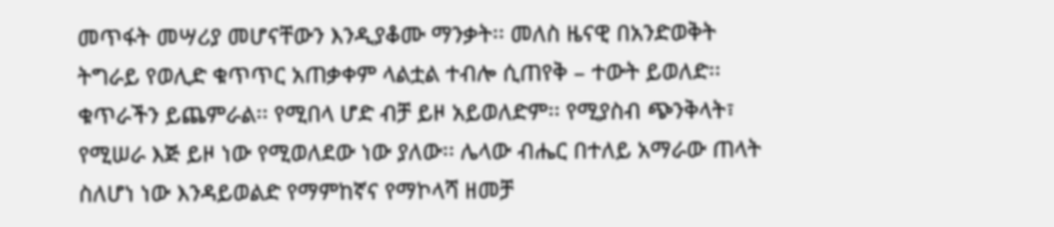መጥፋት መሣሪያ መሆናቸውን እንዲያቆሙ ማንቃት፡፡ መለስ ዜናዊ በአንድወቅት ትግራይ የወሊድ ቁጥጥር አጠቃቀም ላልቷል ተብሎ ሲጠየቅ – ተውት ይወለድ፡፡ ቁጥራችን ይጨምራል፡፡ የሚበላ ሆድ ብቻ ይዞ አይወለድም፡፡ የሚያስብ ጭንቅላት፣ የሚሠራ እጅ ይዞ ነው የሚወለደው ነው ያለው፡፡ ሌላው ብሔር በተለይ አማራው ጠላት ስለሆነ ነው እንዳይወልድ የማምከኛና የማኮላሻ ዘመቻ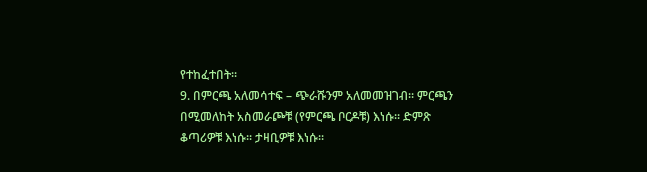የተከፈተበት፡፡
9. በምርጫ አለመሳተፍ – ጭራሹንም አለመመዝገብ፡፡ ምርጫን በሚመለከት አስመራጮቹ (የምርጫ ቦርዶቹ) እነሱ፡፡ ድምጽ ቆጣሪዎቹ እነሱ፡፡ ታዛቢዎቹ እነሱ፡፡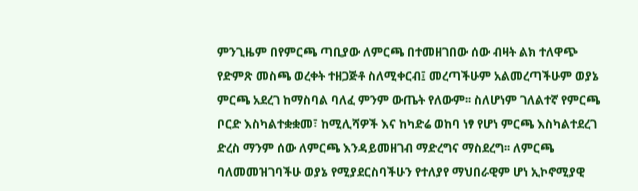ምንጊዜም በየምርጫ ጣቢያው ለምርጫ በተመዘገበው ሰው ብዛት ልክ ተለዋጭ የድምጽ መስጫ ወረቀት ተዘጋጅቶ ስለሚቀርብ፤ መረጣችሁም አልመረጣችሁም ወያኔ ምርጫ አደረገ ከማስባል ባለፈ ምንም ውጤት የለውም፡፡ ስለሆነም ገለልተኛ የምርጫ ቦርድ እስካልተቋቋመ፣ ከሚሊሻዎች እና ከካድሬ ወከባ ነፃ የሆነ ምርጫ እስካልተደረገ ድረስ ማንም ሰው ለምርጫ እንዳይመዘገብ ማድረግና ማስደረግ፡፡ ለምርጫ ባለመመዝገባችሁ ወያኔ የሚያደርስባችሁን የተለያየ ማህበራዊም ሆነ ኢኮኖሚያዊ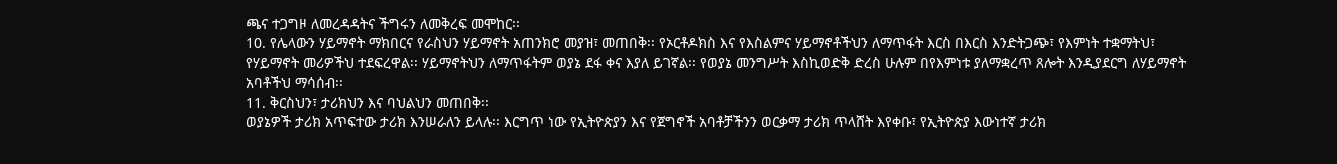ጫና ተጋግዞ ለመረዳዳትና ችግሩን ለመቅረፍ መሞከር፡፡
10. የሌላውን ሃይማኖት ማክበርና የራስህን ሃይማኖት አጠንክሮ መያዝ፣ መጠበቅ፡፡ የኦርቶዶክስ እና የእስልምና ሃይማኖቶችህን ለማጥፋት እርስ በእርስ እንድትጋጭ፣ የእምነት ተቋማትህ፣ የሃይማኖት መሪዎችህ ተደፍረዋል፡፡ ሃይማኖትህን ለማጥፋትም ወያኔ ደፋ ቀና እያለ ይገኛል፡፡ የወያኔ መንግሥት እስኪወድቅ ድረስ ሁሉም በየእምነቱ ያለማቋረጥ ጸሎት እንዲያደርግ ለሃይማኖት አባቶችህ ማሳሰብ፡፡
11. ቅርስህን፣ ታሪክህን እና ባህልህን መጠበቅ፡፡
ወያኔዎች ታሪክ አጥፍተው ታሪክ እንሠራለን ይላሉ፡፡ እርግጥ ነው የኢትዮጵያን እና የጀግኖች አባቶቻችንን ወርቃማ ታሪክ ጥላሸት እየቀቡ፣ የኢትዮጵያ እውነተኛ ታሪክ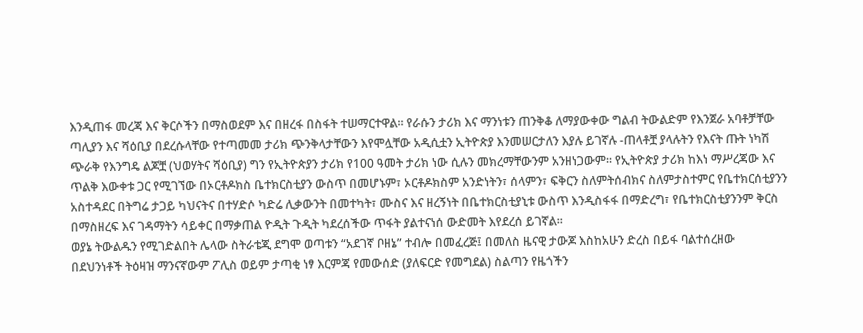እንዲጠፋ መረጃ እና ቅርሶችን በማስወደም እና በዘረፋ በስፋት ተሠማርተዋል፡፡ የራሱን ታሪክ እና ማንነቱን ጠንቅቆ ለማያውቀው ግልብ ትውልድም የእንጀራ አባቶቻቸው ጣሊያን እና ሻዕቢያ በደረሱላቸው የተጣመመ ታሪክ ጭንቅላታቸውን እየሞሏቸው አዲሲቷን ኢትዮጵያ እንመሠርታለን እያሉ ይገኛሉ -ጠላቶቿ ያላሉትን የእናት ጡት ነካሽ ጭራቅ የእንግዴ ልጆቿ (ህወሃትና ሻዕቢያ) ግን የኢትዮጵያን ታሪክ የ100 ዓመት ታሪክ ነው ሲሉን መክረማቸውንም አንዘነጋውም፡፡ የኢትዮጵያ ታሪክ ከእነ ማሥረጃው እና ጥልቅ እውቀቱ ጋር የሚገኘው በኦርቶዶክስ ቤተክርስቲያን ውስጥ በመሆኑም፣ ኦርቶዶክስም አንድነትን፣ ሰላምን፣ ፍቅርን ስለምትሰብክና ስለምታስተምር የቤተክርሰቲያንን አስተዳደር በትግሬ ታጋይ ካህናትና በተሃድሶ ካድሬ ሊቃውንት በመተካት፣ ሙስና እና ዘረኝነት በቤተክርስቲያኒቱ ውስጥ እንዲስፋፋ በማድረግ፣ የቤተክርስቲያንንም ቅርስ በማስዘረፍ እና ገዳማትን ሳይቀር በማቃጠል ዮዲት ጉዲት ካደረሰችው ጥፋት ያልተናነሰ ውድመት እየደረሰ ይገኛል፡፡
ወያኔ ትውልዱን የሚገድልበት ሌላው ስትራቴጂ ደግሞ ወጣቱን “አደገኛ ቦዘኔ” ተብሎ በመፈረጅ፤ በመለስ ዜናዊ ታውጆ እስከአሁን ድረስ በይፋ ባልተሰረዘው በደህንነቶች ትዕዛዝ ማንናኛውም ፖሊስ ወይም ታጣቂ ነፃ እርምጃ የመውሰድ (ያለፍርድ የመግደል) ስልጣን የዜጎችን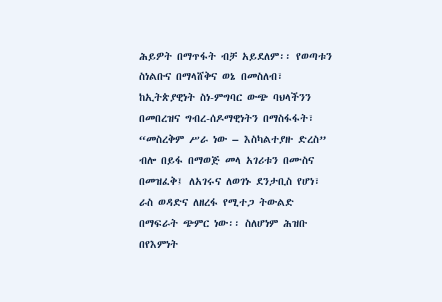ሕይዎት በማጥፋት ብቻ አይደለም፡፡ የወጣቱን ስነልቡና በማላሸቅና ወኔ በመስለብ፣ ከኢትጵያዊነት ስነ-ምግባር ውጭ ባህላችንን በመበረዝና ግብረ-ሰዶማዊነትን በማስፋፋት፣ “መስረቅም ሥራ ነው – እስካልተያዙ ድረስ” ብሎ በይፋ በማወጅ መላ አገሪቱን በሙስና በመዝፈቅ፤ ለአገሩና ለወገኑ ደንታቢስ የሆነ፣ ራስ ወዳድና ለዘረፋ የሚተጋ ትውልድ በማፍራት ጭምር ነው፡፡ ስለሆነም ሕዝቡ በየእምነት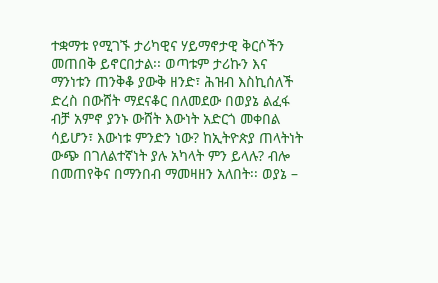ተቋማቱ የሚገኙ ታሪካዊና ሃይማኖታዊ ቅርሶችን መጠበቅ ይኖርበታል፡፡ ወጣቱም ታሪኩን እና ማንነቱን ጠንቅቆ ያውቅ ዘንድ፣ ሕዝብ እስኪሰለች ድረስ በውሸት ማደናቆር በለመደው በወያኔ ልፈፋ ብቻ አምኖ ያንኑ ውሸት እውነት አድርጎ መቀበል ሳይሆን፣ እውነቱ ምንድን ነው? ከኢትዮጵያ ጠላትነት ውጭ በገለልተኛነት ያሉ አካላት ምን ይላሉ? ብሎ በመጠየቅና በማንበብ ማመዛዘን አለበት፡፡ ወያኔ –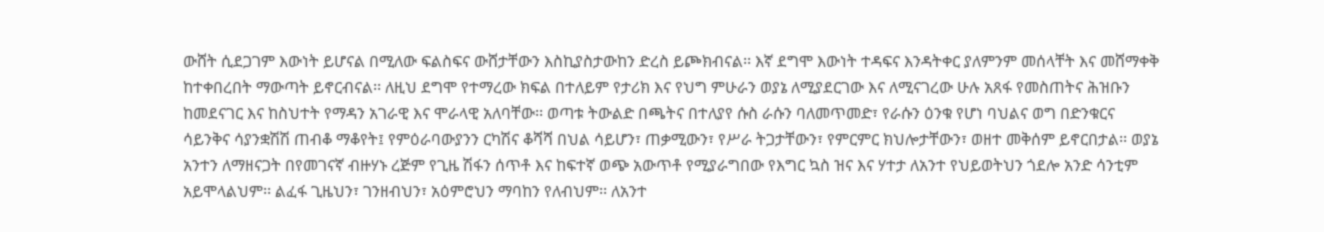ውሸት ሲደጋገም እውነት ይሆናል በሚለው ፍልስፍና ውሸታቸውን እስኪያስታውከን ድረስ ይጮክብናል፡፡ እኛ ደግሞ እውነት ተዳፍና እንዳትቀር ያለምንም መሰላቸት እና መሸማቀቅ ከተቀበረበት ማውጣት ይኖርብናል፡፡ ለዚህ ደግሞ የተማረው ክፍል በተለይም የታሪክ እና የህግ ምሁራን ወያኔ ለሚያደርገው እና ለሚናገረው ሁሉ አጸፋ የመስጠትና ሕዝቡን ከመደናገር እና ከስህተት የማዳን አገራዊ እና ሞራላዊ አለባቸው፡፡ ወጣቱ ትውልድ በጫትና በተለያየ ሱስ ራሱን ባለመጥመድ፣ የራሱን ዕንቁ የሆነ ባህልና ወግ በድንቁርና ሳይንቅና ሳያንቋሽሽ ጠብቆ ማቆየት፤ የምዕራባውያንን ርካሽና ቆሻሻ በህል ሳይሆን፣ ጠቃሚውን፣ የሥራ ትጋታቸውን፣ የምርምር ክህሎታቸውን፣ ወዘተ መቅሰም ይኖርበታል፡፡ ወያኔ አንተን ለማዘናጋት በየመገናኛ ብዙሃኑ ረጅም የጊዜ ሽፋን ሰጥቶ እና ከፍተኛ ወጭ አውጥቶ የሚያራግበው የእግር ኳስ ዝና እና ሃተታ ለአንተ የህይወትህን ጎደሎ አንድ ሳንቲም አይሞላልህም፡፡ ልፈፋ ጊዜህን፣ ገንዘብህን፣ አዕምሮህን ማባከን የለብህም፡፡ ለአንተ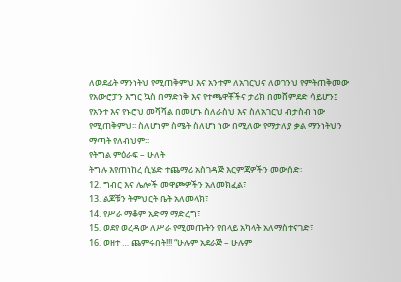ለወደፊት ማንነትህ የሚጠቅምህ እና አንተም ለአገርህና ለወገንህ የምትጠቅመው የአውሮፓን እግር ኳስ በማድነቅ እና የተጫዋቾችና ታሪክ በመሸምደድ ሳይሆን፤ የአንተ እና የኑሮህ መሻሻል በመሆኑ ስለራስህ እና ስለአገርህ ብታስብ ነው የሚጠቅምህ፡፡ ስለሆነም ስሜት ስለሆነ ነው በሚለው የማታለያ ቃል ማንነትህን ማጣት የለብህም፡፡
የትግል ምዕራፍ – ሁለት
ትግሉ እየጠነከረ ሲሄድ ተጨማሪ አስገዳጅ እርምጃዎችን መውሰድ፡
12. ግብር እና ሌሎች መዋጮዎችን አለመክፈል፣
13. ልጆቹን ትምህርት ቤት አለመላክ፣
14. የሥራ ማቆም አድማ ማድረግ፣
15. ወደየ ወረዳው ለሥራ የሚመጡትን የበላይ አካላት አለማስተናገድ፣
16. ወዘተ … ጨምሩበት!!! “ሁሉም አደራጅ – ሁሉም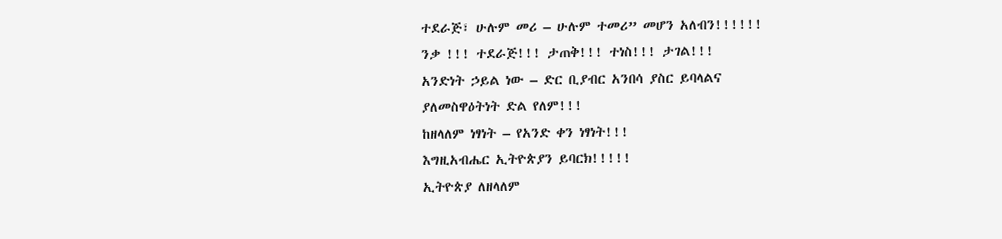ተደራጅ፣ ሁሉም መሪ – ሁሉም ተመሪ” መሆን አለብን!!!!!!
ንቃ !!! ተደራጅ!!! ታጠቅ!!! ተነስ!!! ታገል!!!
አንድነት ኃይል ነው – ድር ቢያብር አንበሳ ያስር ይባላልና
ያለመስዋዕትነት ድል የለም!!!
ከዘላለም ነፃነት – የአንድ ቀን ነፃነት!!!
እግዚአብሔር ኢትዮጵያን ይባርክ!!!!!
ኢትዮጵያ ለዘላለም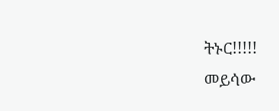ትኑር!!!!!
መይሳው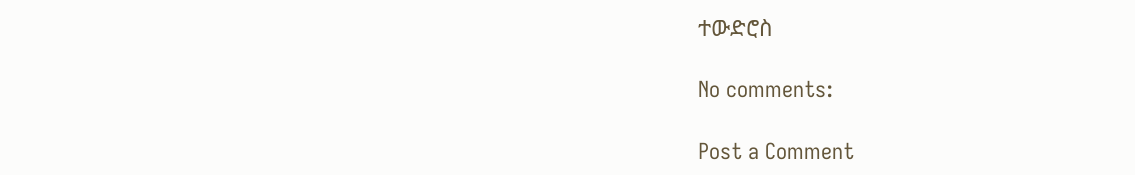ተውድሮስ

No comments:

Post a Comment